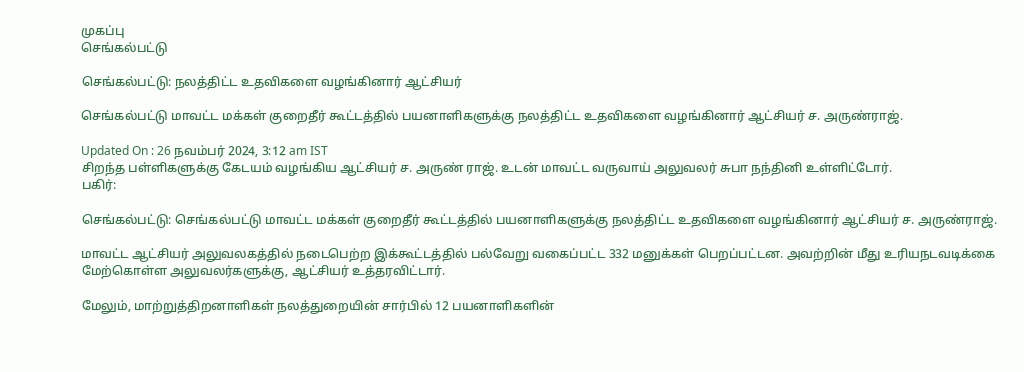முகப்பு
செங்கல்பட்டு

செங்கல்பட்டு: நலத்திட்ட உதவிகளை வழங்கினார் ஆட்சியர்

செங்கல்பட்டு மாவட்ட மக்கள் குறைதீர் கூட்டத்தில் பயனாளிகளுக்கு நலத்திட்ட உதவிகளை வழங்கினார் ஆட்சியர் ச. அருண்ராஜ்.

Updated On : 26 நவம்பர் 2024, 3:12 am IST
சிறந்த பள்ளிகளுக்கு கேடயம் வழங்கிய ஆட்சியர் ச. அருண் ராஜ். உடன் மாவட்ட வருவாய் அலுவலர் சுபா நந்தினி உள்ளிட்டோர்.
பகிர்:

செங்கல்பட்டு: செங்கல்பட்டு மாவட்ட மக்கள் குறைதீர் கூட்டத்தில் பயனாளிகளுக்கு நலத்திட்ட உதவிகளை வழங்கினார் ஆட்சியர் ச. அருண்ராஜ்.

மாவட்ட ஆட்சியர் அலுவலகத்தில் நடைபெற்ற இக்கூட்டத்தில் பல்வேறு வகைப்பட்ட 332 மனுக்கள் பெறப்பட்டன. அவற்றின் மீது உரியநடவடிக்கை மேற்கொள்ள அலுவலர்களுக்கு, ஆட்சியர் உத்தரவிட்டார்.

மேலும், மாற்றுத்திறனாளிகள் நலத்துறையின் சார்பில் 12 பயனாளிகளின்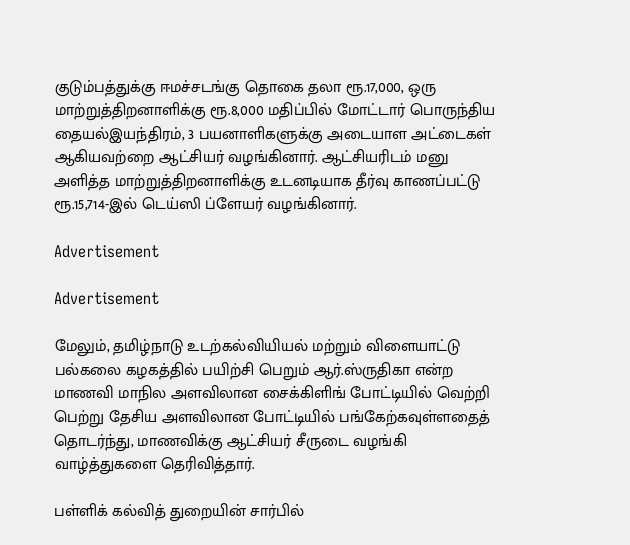குடும்பத்துக்கு ஈமச்சடங்கு தொகை தலா ரூ.17,000, ஒரு மாற்றுத்திறனாளிக்கு ரூ.8,000 மதிப்பில் மோட்டார் பொருந்திய தையல்இயந்திரம், 3 பயனாளிகளுக்கு அடையாள அட்டைகள் ஆகியவற்றை ஆட்சியர் வழங்கினார். ஆட்சியரிடம் மனு அளித்த மாற்றுத்திறனாளிக்கு உடனடியாக தீர்வு காணப்பட்டு ரூ.15,714-இல் டெய்ஸி ப்ளேயர் வழங்கினார்.

Advertisement

Advertisement

மேலும், தமிழ்நாடு உடற்கல்வியியல் மற்றும் விளையாட்டு பல்கலை கழகத்தில் பயிற்சி பெறும் ஆர்.ஸ்ருதிகா என்ற மாணவி மாநில அளவிலான சைக்கிளிங் போட்டியில் வெற்றி பெற்று தேசிய அளவிலான போட்டியில் பங்கேற்கவுள்ளதைத் தொடர்ந்து, மாணவிக்கு ஆட்சியர் சீருடை வழங்கி வாழ்த்துகளை தெரிவித்தார்.

பள்ளிக் கல்வித் துறையின் சார்பில்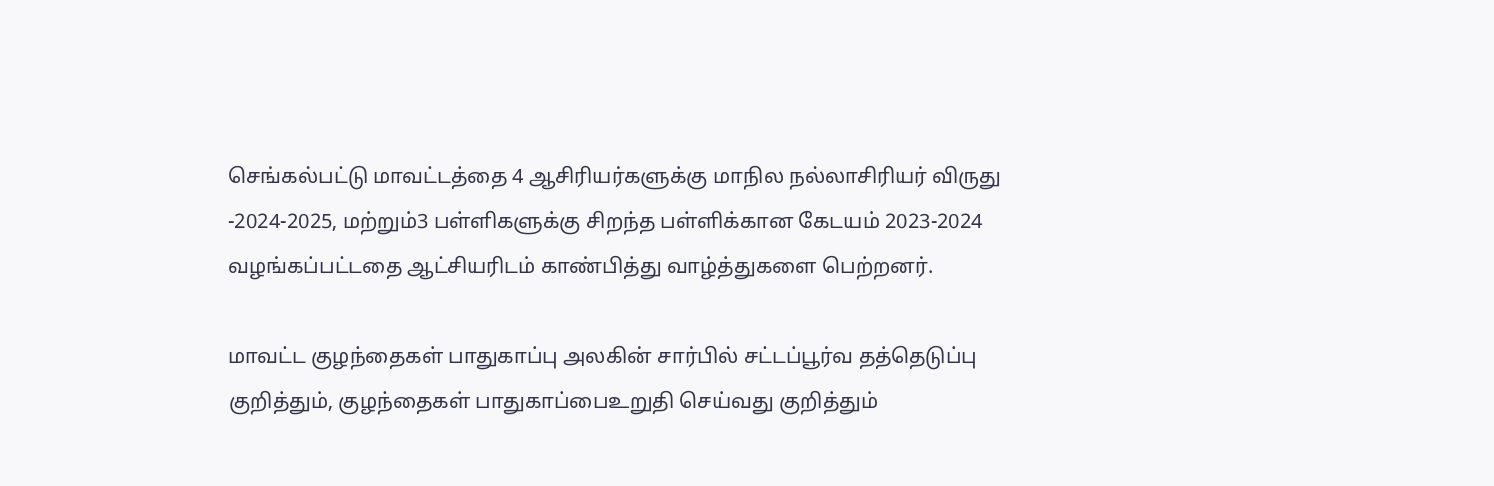செங்கல்பட்டு மாவட்டத்தை 4 ஆசிரியர்களுக்கு மாநில நல்லாசிரியர் விருது -2024-2025, மற்றும்3 பள்ளிகளுக்கு சிறந்த பள்ளிக்கான கேடயம் 2023-2024 வழங்கப்பட்டதை ஆட்சியரிடம் காண்பித்து வாழ்த்துகளை பெற்றனர்.

மாவட்ட குழந்தைகள் பாதுகாப்பு அலகின் சார்பில் சட்டப்பூர்வ தத்தெடுப்பு குறித்தும், குழந்தைகள் பாதுகாப்பைஉறுதி செய்வது குறித்தும்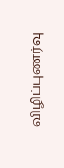விழிப்புணர்வு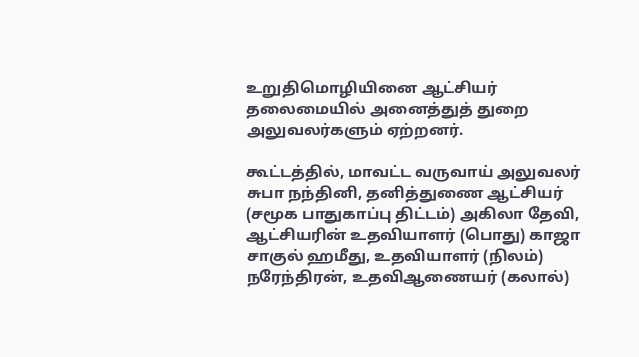உறுதிமொழியினை ஆட்சியர் தலைமையில் அனைத்துத் துறை அலுவலர்களும் ஏற்றனர்.

கூட்டத்தில், மாவட்ட வருவாய் அலுவலர் சுபா நந்தினி, தனித்துணை ஆட்சியர் (சமூக பாதுகாப்பு திட்டம்) அகிலா தேவி, ஆட்சியரின் உதவியாளர் (பொது) காஜா சாகுல் ஹமீது, உதவியாளர் (நிலம்) நரேந்திரன், உதவிஆணையர் (கலால்)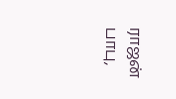ராஜன் பாபு,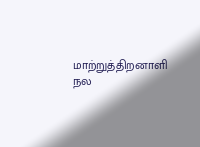மாற்றுத்திறனாளி நல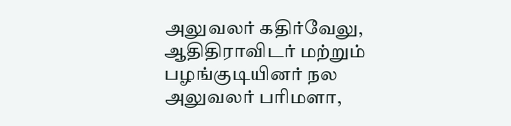அலுவலர் கதிர்வேலு, ஆதிதிராவிடர் மற்றும் பழங்குடியினர் நல அலுவலர் பரிமளா,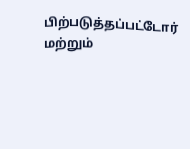பிற்படுத்தப்பட்டோர் மற்றும்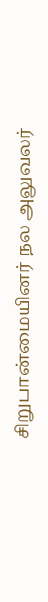சிறுபான்மையினர் நல அலுவலர்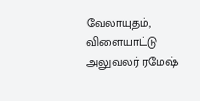வேலாயுதம், விளையாட்டு அலுவலர் ரமேஷ்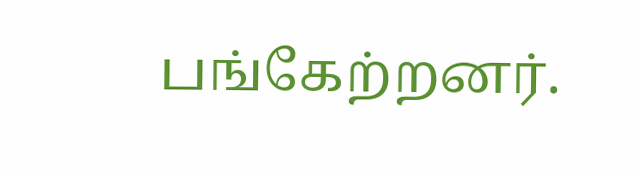பங்கேற்றனர்.